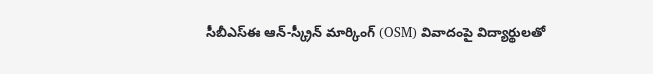సీబీఎస్ఈ ఆన్-స్క్రీన్ మార్కింగ్ (OSM) వివాదంపై విద్యార్థులతో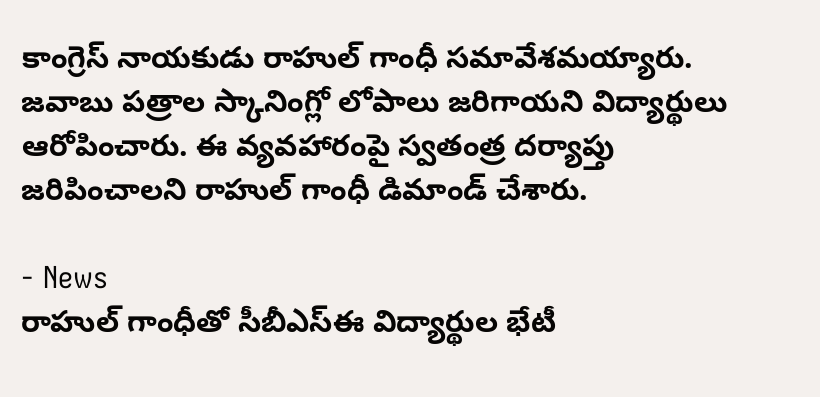కాంగ్రెస్ నాయకుడు రాహుల్ గాంధీ సమావేశమయ్యారు. జవాబు పత్రాల స్కానింగ్లో లోపాలు జరిగాయని విద్యార్థులు ఆరోపించారు. ఈ వ్యవహారంపై స్వతంత్ర దర్యాప్తు జరిపించాలని రాహుల్ గాంధీ డిమాండ్ చేశారు.

- News
రాహుల్ గాంధీతో సీబీఎస్ఈ విద్యార్థుల భేటీ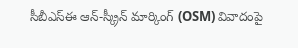సీబీఎస్ఈ ఆన్-స్క్రీన్ మార్కింగ్ (OSM) వివాదంపై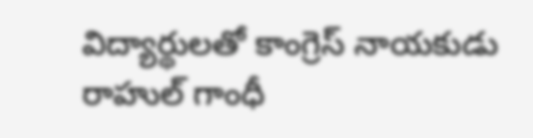విద్యార్థులతో కాంగ్రెస్ నాయకుడు రాహుల్ గాంధీ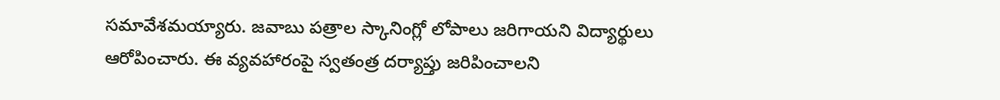సమావేశమయ్యారు. జవాబు పత్రాల స్కానింగ్లో లోపాలు జరిగాయని విద్యార్థులు ఆరోపించారు. ఈ వ్యవహారంపై స్వతంత్ర దర్యాప్తు జరిపించాలని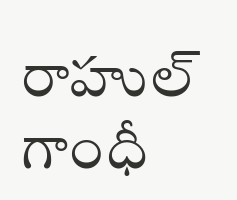రాహుల్ గాంధీ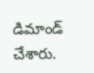డిమాండ్ చేశారు.